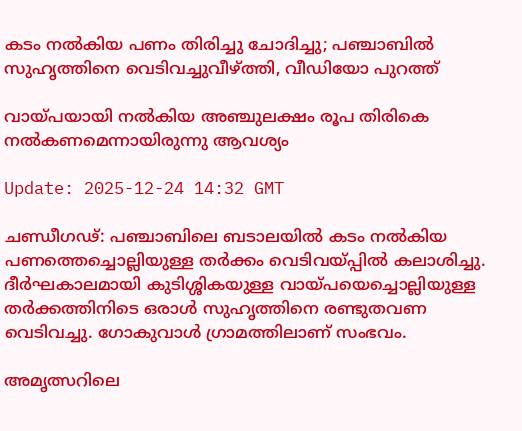കടം നൽകിയ പണം തിരിച്ചു ചോദിച്ചു; പഞ്ചാബിൽ സുഹൃത്തിനെ വെടിവച്ചുവീഴ്ത്തി, വീഡിയോ പുറത്ത്

വായ്പയായി നൽകിയ അഞ്ചുലക്ഷം രൂപ തിരികെ നൽകണമെന്നായിരുന്നു ആവശ്യം

Update: 2025-12-24 14:32 GMT

ചണ്ഡീഗഢ്: പഞ്ചാബിലെ ബടാലയിൽ കടം നൽകിയ പണത്തെച്ചൊല്ലിയുള്ള തർക്കം വെടിവയ്പ്പിൽ കലാശിച്ചു. ദീർഘകാലമായി കുടിശ്ശികയുള്ള വായ്പയെച്ചൊല്ലിയുള്ള തർക്കത്തിനിടെ ഒരാൾ സുഹൃത്തിനെ രണ്ടുതവണ വെടിവച്ചു. ഗോകുവാൾ ഗ്രാമത്തിലാണ് സംഭവം.

അമൃത്സറിലെ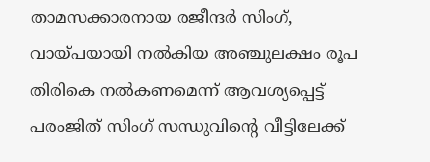താമസക്കാരനായ രജീന്ദർ സിംഗ്, വായ്പയായി നൽകിയ അഞ്ചുലക്ഷം രൂപ തിരികെ നൽകണമെന്ന് ആവശ്യപ്പെട്ട് പരംജിത് സിംഗ് സന്ധുവിന്റെ വീട്ടിലേക്ക്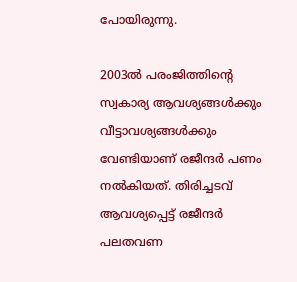പോയിരുന്നു.

2003ൽ പരംജിത്തിന്റെ സ്വകാര്യ ആവശ്യങ്ങൾക്കും വീട്ടാവശ്യങ്ങൾക്കും വേണ്ടിയാണ് രജീന്ദർ പണം നൽകിയത്. തിരിച്ചടവ് ആവശ്യപ്പെട്ട് രജീന്ദർ പലതവണ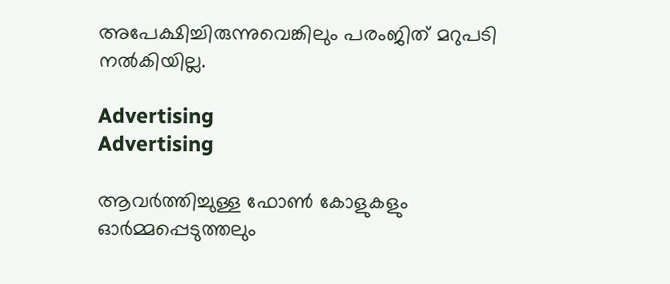അപേക്ഷിച്ചിരുന്നുവെങ്കിലും പരംജിത് മറുപടി നൽകിയില്ല.

Advertising
Advertising

ആവർത്തിച്ചുള്ള ഫോൺ കോളുകളും ഓർമ്മപ്പെടുത്തലും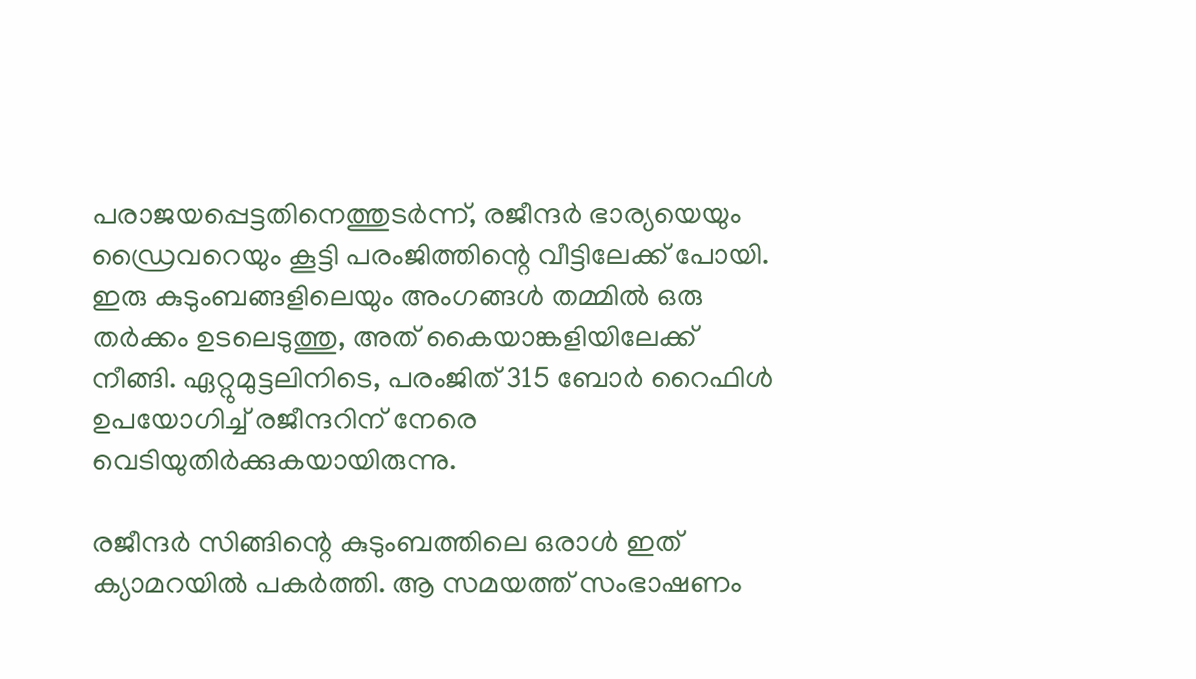പരാജയപ്പെട്ടതിനെത്തുടർന്ന്, രജീന്ദർ ഭാര്യയെയും ഡ്രൈവറെയും കൂട്ടി പരംജിത്തിന്റെ വീട്ടിലേക്ക് പോയി. ഇരു കുടുംബങ്ങളിലെയും അംഗങ്ങൾ തമ്മിൽ ഒരു തർക്കം ഉടലെടുത്തു, അത് കൈയാങ്കളിയിലേക്ക് നീങ്ങി. ഏറ്റുമുട്ടലിനിടെ, പരംജിത് 315 ബോർ റൈഫിൾ ഉപയോഗിച്ച് രജീന്ദറിന് നേരെ വെടിയുതിർക്കുകയായിരുന്നു.

രജീന്ദർ സിങ്ങിന്റെ കുടുംബത്തിലെ ഒരാൾ ഇത് ക്യാമറയിൽ പകർത്തി. ആ സമയത്ത് സംഭാഷണം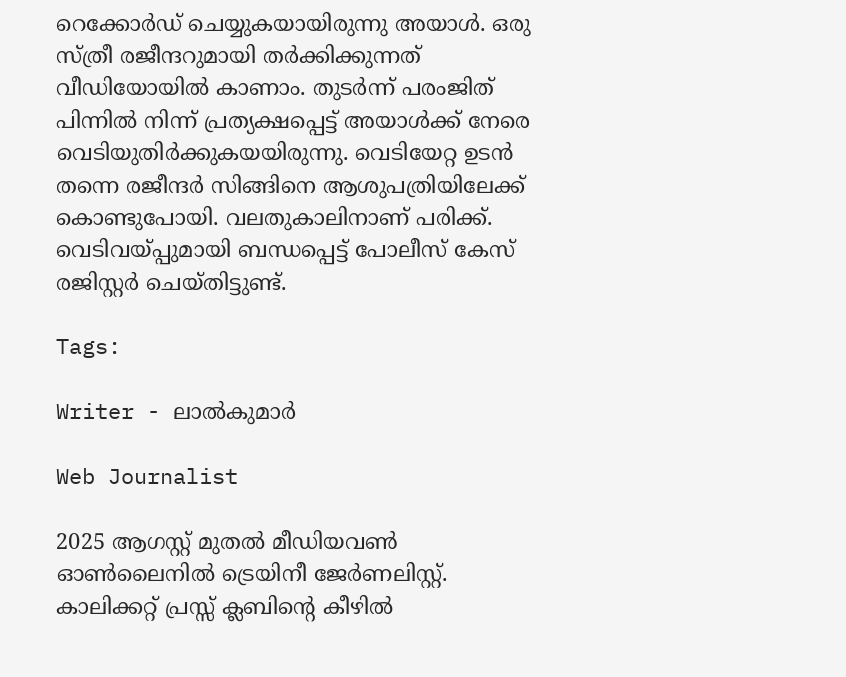റെക്കോർഡ് ചെയ്യുകയായിരുന്നു അയാൾ. ഒരു സ്ത്രീ രജീന്ദറുമായി തർക്കിക്കുന്നത് വീഡിയോയിൽ കാണാം. തുടർന്ന് പരംജിത് പിന്നിൽ നിന്ന് പ്രത്യക്ഷപ്പെട്ട് അയാൾക്ക് നേരെ വെടിയുതിർക്കുകയയിരുന്നു. വെടിയേറ്റ ഉടൻ തന്നെ രജീന്ദർ സിങ്ങിനെ ആശുപത്രിയിലേക്ക് കൊണ്ടുപോയി. വലതുകാലിനാണ് പരിക്ക്. വെടിവയ്പ്പുമായി ബന്ധപ്പെട്ട് പോലീസ് കേസ് രജിസ്റ്റർ ചെയ്തിട്ടുണ്ട്.

Tags:

Writer - ലാൽകുമാർ

Web Journalist

2025 ആഗസ്റ്റ് മുതൽ മീഡിയവൺ ഓൺലൈനിൽ ട്രെയിനീ ജേർണലിസ്റ്റ്. കാലിക്കറ്റ് പ്രസ്സ് ക്ലബിന്റെ കീഴില്‍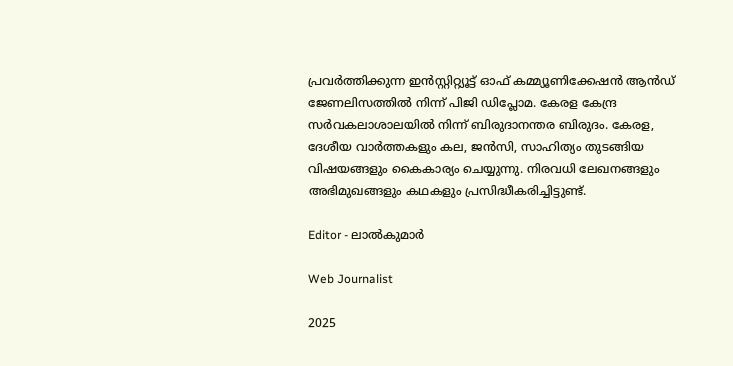പ്രവര്‍ത്തിക്കുന്ന ഇന്‍സ്റ്റിറ്റ്യൂട്ട് ഓഫ് കമ്മ്യൂണിക്കേഷന്‍ ആന്‍ഡ് ജേണലിസത്തിൽ നിന്ന് പിജി ഡിപ്ലോമ. കേരള കേന്ദ്ര സർവകലാശാലയിൽ നിന്ന് ബിരുദാനന്തര ബിരുദം. കേരള, ദേശീയ വാർത്തകളും കല, ജൻസി, സാഹിത്യം തുടങ്ങിയ വിഷയങ്ങളും കൈകാര്യം ചെയ്യുന്നു. നിരവധി ലേഖനങ്ങളും അഭിമുഖങ്ങളും കഥകളും പ്രസിദ്ധീകരിച്ചിട്ടുണ്ട്.

Editor - ലാൽകുമാർ

Web Journalist

2025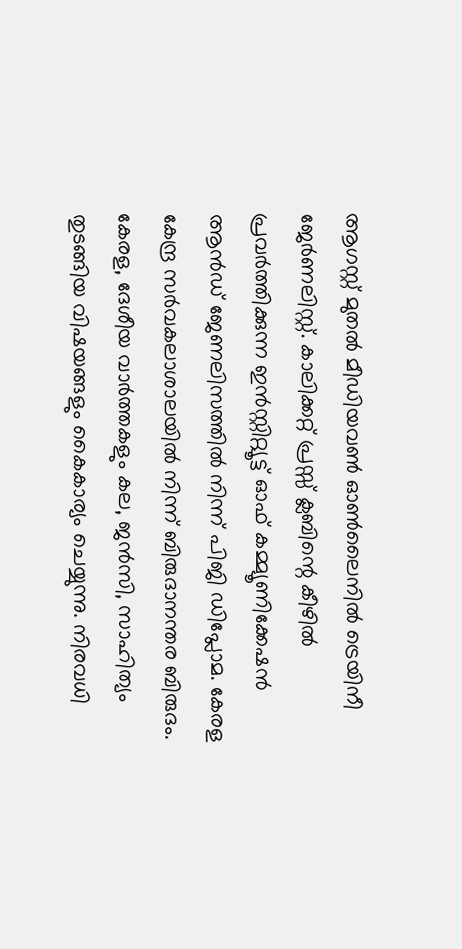ആഗസ്റ്റ് മുതൽ മീഡിയവൺ ഓൺലൈനിൽ ട്രെയിനീ ജേർണലിസ്റ്റ്. കാലിക്കറ്റ് പ്രസ്സ് ക്ലബിന്റെ കീഴില്‍ പ്രവര്‍ത്തിക്കുന്ന ഇന്‍സ്റ്റിറ്റ്യൂട്ട് ഓഫ് കമ്മ്യൂണിക്കേഷന്‍ ആന്‍ഡ് ജേണലിസത്തിൽ നിന്ന് പിജി ഡിപ്ലോമ. കേരള കേന്ദ്ര സർവകലാശാലയിൽ നിന്ന് ബിരുദാനന്തര ബിരുദം. കേരള, ദേശീയ വാർത്തകളും കല, ജൻസി, സാഹിത്യം തുടങ്ങിയ വിഷയങ്ങളും കൈകാര്യം ചെയ്യുന്നു. നിരവധി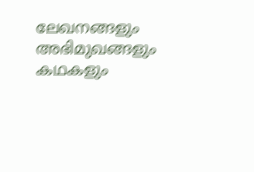ലേഖനങ്ങളും അഭിമുഖങ്ങളും കഥകളും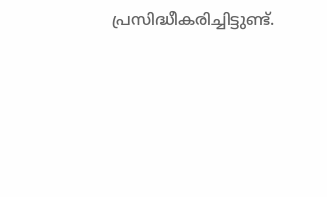പ്രസിദ്ധീകരിച്ചിട്ടുണ്ട്.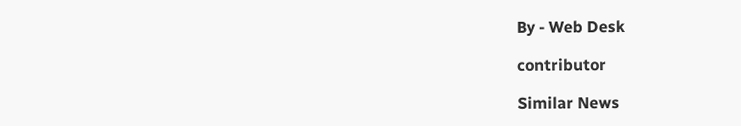By - Web Desk

contributor

Similar News